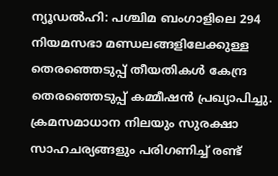ന്യൂഡൽഹി: പശ്ചിമ ബംഗാളിലെ 294 നിയമസഭാ മണ്ഡലങ്ങളിലേക്കുള്ള തെരഞ്ഞെടുപ്പ് തീയതികൾ കേന്ദ്ര തെരഞ്ഞെടുപ്പ് കമ്മീഷൻ പ്രഖ്യാപിച്ചു. ക്രമസമാധാന നിലയും സുരക്ഷാ സാഹചര്യങ്ങളും പരിഗണിച്ച് രണ്ട്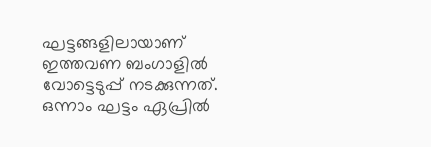ഘട്ടങ്ങളിലായാണ് ഇത്തവണ ബംഗാളിൽ വോട്ടെടുപ്പ് നടക്കുന്നത്. ഒന്നാം ഘട്ടം ഏപ്രിൽ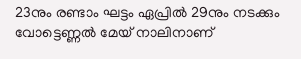23നും രണ്ടാം ഘട്ടം ഏപ്രിൽ 29നും നടക്കും വോട്ടെണ്ണൽ മേയ് നാലിനാണ്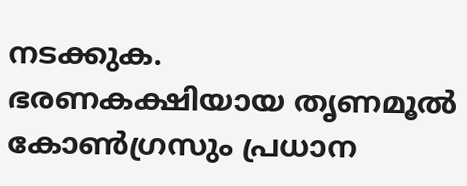നടക്കുക.
ഭരണകക്ഷിയായ തൃണമൂൽ കോൺഗ്രസും പ്രധാന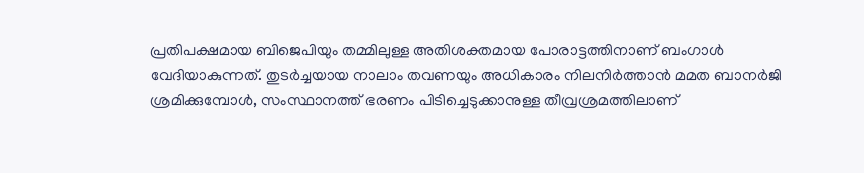പ്രതിപക്ഷമായ ബിജെപിയും തമ്മിലുള്ള അതിശക്തമായ പോരാട്ടത്തിനാണ് ബംഗാൾ വേദിയാകുന്നത്. തുടർച്ചയായ നാലാം തവണയും അധികാരം നിലനിർത്താൻ മമത ബാനർജി ശ്രമിക്കുമ്പോൾ, സംസ്ഥാനത്ത് ഭരണം പിടിച്ചെടുക്കാനുള്ള തീവ്രശ്രമത്തിലാണ്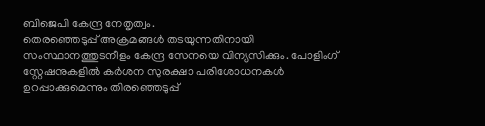ബിജെപി കേന്ദ്ര നേതൃത്വം.
തെരഞ്ഞെടുപ്പ് അക്രമങ്ങൾ തടയുന്നതിനായി സംസ്ഥാനത്തുടനീളം കേന്ദ്ര സേനയെ വിന്യസിക്കും. പോളിംഗ് സ്റ്റേഷനുകളിൽ കർശന സുരക്ഷാ പരിശോധനകൾ ഉറപ്പാക്കുമെന്നും തിരഞ്ഞെടുപ്പ്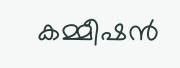കമ്മീഷൻ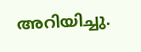അറിയിച്ചു.